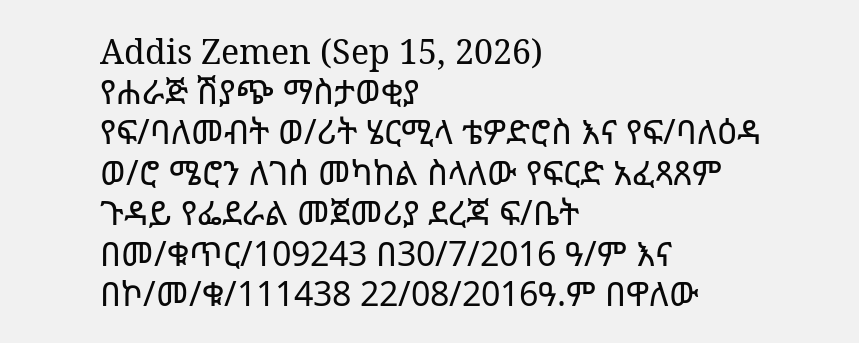Addis Zemen (Sep 15, 2026)
የሐራጅ ሽያጭ ማስታወቂያ
የፍ/ባለመብት ወ/ሪት ሄርሚላ ቴዎድሮስ እና የፍ/ባለዕዳ ወ/ሮ ሜሮን ለገሰ መካከል ስላለው የፍርድ አፈጻጸም ጉዳይ የፌደራል መጀመሪያ ደረጃ ፍ/ቤት በመ/ቁጥር/109243 በ30/7/2016 ዓ/ም እና በኮ/መ/ቁ/111438 22/08/2016ዓ.ም በዋለው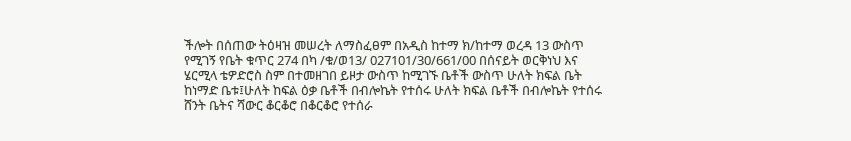ችሎት በሰጠው ትዕዛዝ መሠረት ለማስፈፀም በአዲስ ከተማ ክ/ከተማ ወረዳ 13 ውስጥ የሚገኝ የቤት ቁጥር 274 በካ /ቁ/ወ13/ 027101/30/661/00 በሰናይት ወርቅነህ እና ሄርሚላ ቴዎድሮስ ስም በተመዘገበ ይዞታ ውስጥ ከሚገኙ ቤቶች ውስጥ ሁለት ክፍል ቤት ከነማድ ቤቱ፤ሁለት ከፍል ዕቃ ቤቶች በብሎኬት የተሰሩ ሁለት ክፍል ቤቶች በብሎኬት የተሰሩ ሸንት ቤትና ሻውር ቆርቆሮ በቆርቆሮ የተሰራ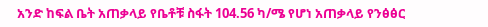አንድ ከፍል ቤት አጠቃላይ የቤቶቹ ስፋት 104.56 ካ/ሜ የሆነ አጠቃላይ የንፅፅር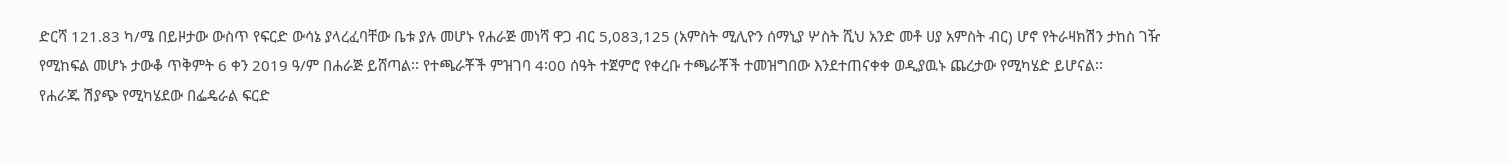ድርሻ 121.83 ካ/ሜ በይዞታው ውስጥ የፍርድ ውሳኔ ያላረፈባቸው ቤቱ ያሉ መሆኑ የሐራጅ መነሻ ዋጋ ብር 5,083,125 (አምስት ሚሊዮን ሰማኒያ ሦስት ሺህ አንድ መቶ ሀያ አምስት ብር) ሆኖ የትራዛክሽን ታከስ ገዥ የሚከፍል መሆኑ ታውቆ ጥቅምት 6 ቀን 2019 ዓ/ም በሐራጅ ይሸጣል፡፡ የተጫራቾች ምዝገባ 4፡00 ሰዓት ተጀምሮ የቀረቡ ተጫራቾች ተመዝግበው እንደተጠናቀቀ ወዲያዉኑ ጨረታው የሚካሄድ ይሆናል፡፡
የሐራጁ ሽያጭ የሚካሄደው በፌዴራል ፍርድ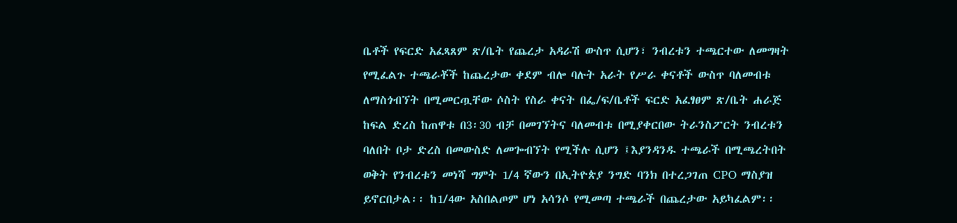ቤቶች የፍርድ አፈጻጸም ጽ/ቤት የጨረታ አዳራሽ ውስጥ ሲሆን፣ ንብረቱን ተጫርተው ለመግዛት የሚፈልጉ ተጫራቾች ከጨረታው ቀደም ብሎ ባሉት አራት የሥራ ቀናቶች ውስጥ ባለመብቱ ለማስጎብኘት በሚመርጧቸው ሶስት የስራ ቀናት በፌ/ፍ/ቤቶች ፍርድ አፈፃፀም ጽ/ቤት ሐራጅ ከፍል ድረስ ከጠዋቱ በ3፡30 ብቻ በመገኘትና ባለመብቱ በሚያቀርበው ትራንስፖርት ንብረቱን ባለበት ቦታ ድረስ በመውስድ ለመጐብኘት የሚችሉ ሲሆን ፤እያንዳንዱ ተጫራች በሚጫረትበት ወቅት የንብረቱን መነሻ ግምት 1/4 ኛውን በኢትዮጵያ ንግድ ባንክ በተረጋገጠ CPO ማስያዝ ይኖርበታል፡፡ ከ1/4ው አስበልጦም ሆነ አሳንሶ የሚመጣ ተጫራች በጨረታው አይካፈልም፡፡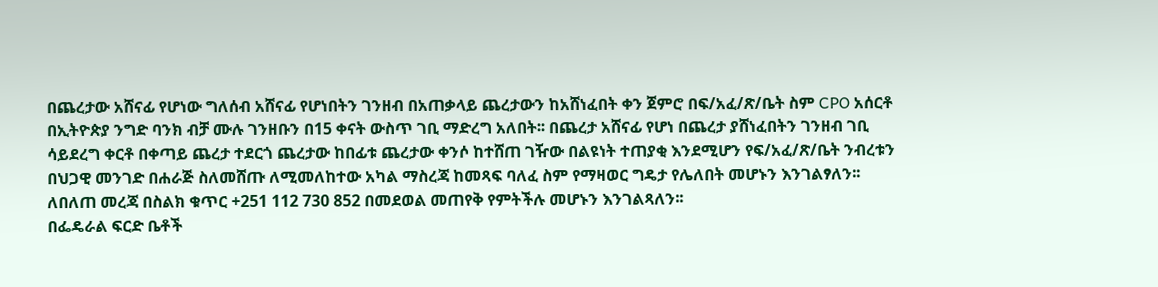በጨረታው አሸናፊ የሆነው ግለሰብ አሸናፊ የሆነበትን ገንዘብ በአጠቃላይ ጨረታውን ከአሸነፈበት ቀን ጀምሮ በፍ/አፈ/ጽ/ቤት ስም CPO አሰርቶ በኢትዮጵያ ንግድ ባንክ ብቻ ሙሉ ገንዘቡን በ15 ቀናት ውስጥ ገቢ ማድረግ አለበት፡፡ በጨረታ አሸናፊ የሆነ በጨረታ ያሸነፈበትን ገንዘብ ገቢ ሳይደረግ ቀርቶ በቀጣይ ጨረታ ተደርጎ ጨረታው ከበፊቱ ጨረታው ቀንሶ ከተሸጠ ገዥው በልዩነት ተጠያቂ እንደሚሆን የፍ/አፈ/ጽ/ቤት ንብረቱን በህጋዊ መንገድ በሐራጅ ስለመሸጡ ለሚመለከተው አካል ማስረጃ ከመጻፍ ባለፈ ስም የማዛወር ግዴታ የሌለበት መሆኑን እንገልፃለን፡፡
ለበለጠ መረጃ በስልክ ቁጥር +251 112 730 852 በመደወል መጠየቅ የምትችሉ መሆኑን እንገልጻለን፡፡
በፌዴራል ፍርድ ቤቶች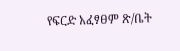የፍርድ አፈፃፀም ጽ/ቤት